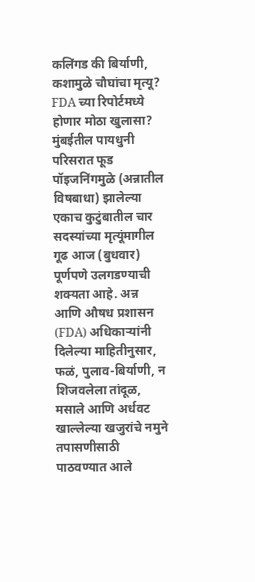कलिंगड की बिर्याणी, कशामुळे चौघांचा मृत्यू? FDA च्या रिपोर्टमध्ये होणार मोठा खुलासा?
मुंबईतील पायधुनी परिसरात फूड पॉइजनिंगमुळे (अन्नातील विषबाधा) झालेल्या एकाच कुटुंबातील चार सदस्यांच्या मृत्यूंमागील गूढ आज (बुधवार) पूर्णपणे उलगडण्याची शक्यता आहे. अन्न आणि औषध प्रशासन (FDA) अधिकाऱ्यांनी दिलेल्या माहितीनुसार, फळं, पुलाव-बिर्याणी, न शिजवलेला तांदूळ, मसाले आणि अर्धवट खाल्लेल्या खजुरांचे नमुने तपासणीसाठी पाठवण्यात आले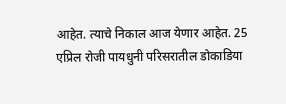आहेत. त्याचे निकाल आज येणार आहेत. 25 एप्रिल रोजी पायधुनी परिसरातील डोकाडिया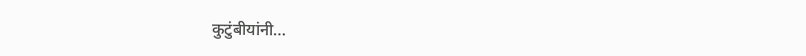कुटुंबीयांनी…